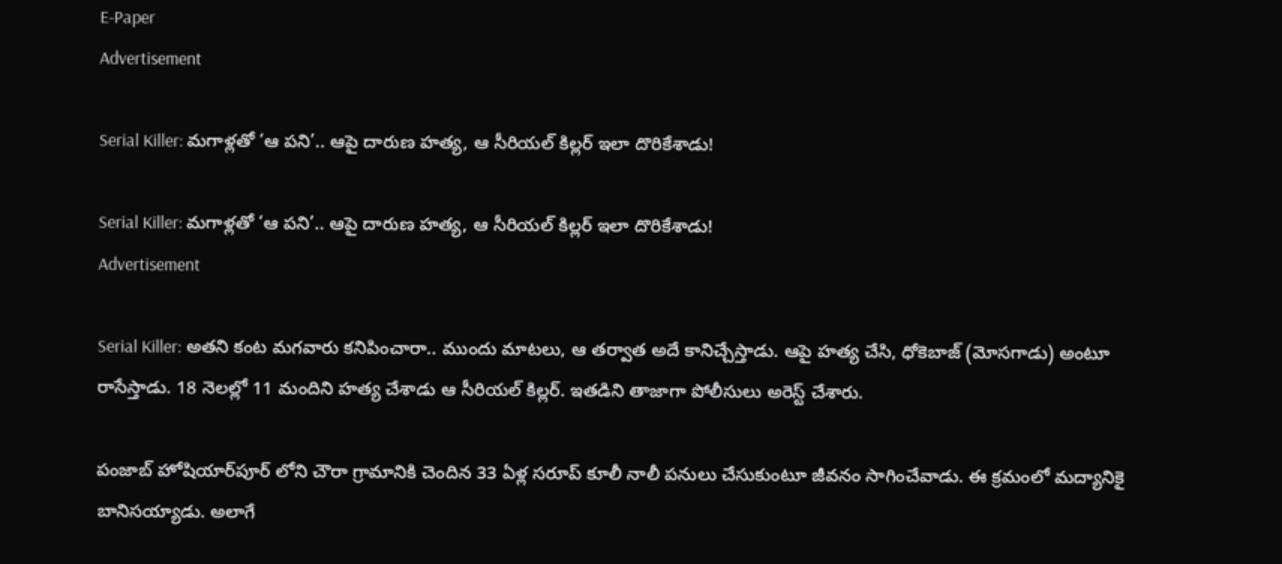E-Paper
Advertisement

Serial Killer: మగాళ్లతో ‘ఆ పని’.. ఆపై దారుణ హత్య, ఆ సీరియల్ కిల్లర్ ఇలా దొరికేశాడు!

Serial Killer: మగాళ్లతో ‘ఆ పని’.. ఆపై దారుణ హత్య, ఆ సీరియల్ కిల్లర్ ఇలా దొరికేశాడు!
Advertisement

Serial Killer: అతని కంట మగవారు కనిపించారా.. ముందు మాటలు, ఆ తర్వాత అదే కానిచ్చేస్తాడు. ఆపై హత్య చేసి, ధోకెబాజ్ (మోసగాడు) అంటూ రాసేస్తాడు. 18 నెలల్లో 11 మందిని హత్య చేశాడు ఆ సీరియల్ కిల్లర్. ఇతడిని తాజాగా పోలీసులు అరెస్ట్ చేశారు.

పంజాబ్ హోషియార్‌పూర్‌ లోని చౌరా గ్రామానికి చెందిన 33 ఏళ్ల సరూప్ కూలీ నాలీ పనులు చేసుకుంటూ జీవనం సాగించేవాడు. ఈ క్రమంలో మద్యానికై బానిసయ్యాడు. అలాగే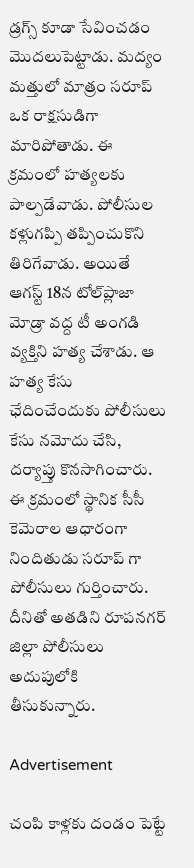డ్రగ్స్ కూడా సేవించడం మొదలుపెట్టాడు. మద్యం మత్తులో మాత్రం సరూప్ ఒక రాక్షసుడిగా మారిపోతాడు. ఈ క్రమంలో హత్యలకు పాల్పడేవాడు. పోలీసుల కళ్లుగప్పి తప్పించుకొని తిరిగేవాడు. అయితే ఆగస్ట్ 18న టోల్‌ప్లాజా మోడ్రా వద్ద టీ అంగడి వ్యక్తిని హత్య చేశాడు. ఆ హత్య కేసు ఛేదించేందుకు పోలీసులు కేసు నమోదు చేసి, దర్యాప్తు కొనసాగించారు. ఈ క్రమంలో స్థానిక సీసీ కెమెరాల ఆధారంగా నిందితుడు సరూప్ గా పోలీసులు గుర్తించారు. దీనితో అతడిని రూపనగర్ జిల్లా పోలీసులు అదుపులోకి తీసుకున్నారు.

Advertisement

చంపి కాళ్లకు దండం పెట్టే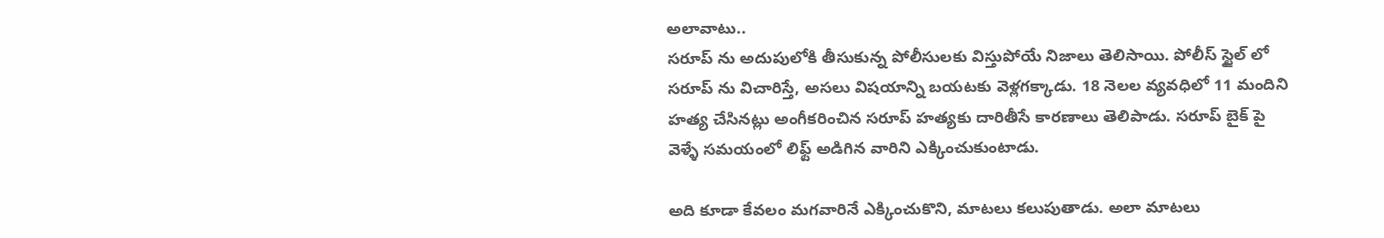అలావాటు..
సరూప్ ను అదుపులోకి తీసుకున్న పోలీసులకు విస్తుపోయే నిజాలు తెలిసాయి. పోలీస్ స్టైల్ లో సరూప్ ను విచారిస్తే, అసలు విషయాన్ని బయటకు వెళ్లగక్కాడు. 18 నెలల వ్యవధిలో 11 మందిని హత్య చేసినట్లు అంగీకరించిన సరూప్ హత్యకు దారితీసే కారణాలు తెలిపాడు. సరూప్ బైక్ పై వెళ్ళే సమయంలో లిఫ్ట్ అడిగిన వారిని ఎక్కించుకుంటాడు.

అది కూడా కేవలం మగవారినే ఎక్కించుకొని, మాటలు కలుపుతాడు. అలా మాటలు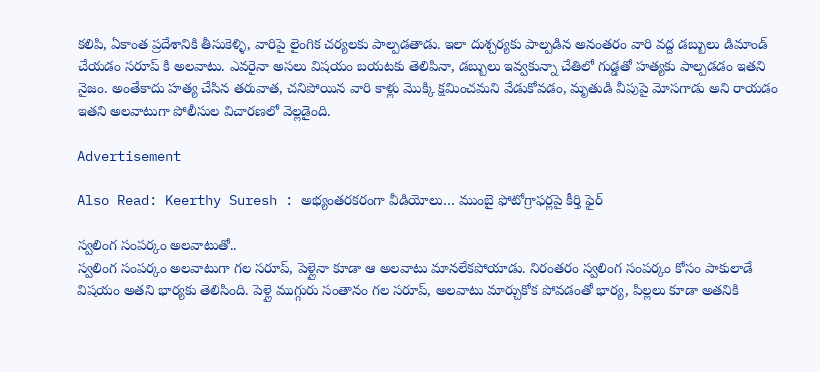కలిపి, ఏకాంత ప్రదేశానికి తీసుకెళ్ళి, వారిపై లైంగిక చర్యలకు పాల్పడతాడు. ఇలా దుశ్చర్యకు పాల్పడిన అనంతరం వారి వద్ద డబ్బులు డిమాండ్ చేయడం సరూప్ కి అలవాటు. ఎవరైనా అసలు విషయం బయటకు తెలిపినా, డబ్బులు ఇవ్వకున్నా చేతిలో గుడ్డతో హత్యకు పాల్పడడం ఇతని నైజం. అంతేకాదు హత్య చేసిన తరువాత, చనిపోయిన వారి కాళ్లు మొక్కి క్షమించమని వేడుకోవడం, మృతుడి వీపుపై మోసగాడు అని రాయడం ఇతని అలవాటుగా పోలీసుల విచారణలో వెల్లడైంది.

Advertisement

Also Read: Keerthy Suresh : అభ్యంతరకరంగా వీడియోలు… ముంబై ఫోటోగ్రాఫర్లపై కీర్తి ఫైర్

స్వలింగ సంపర్కం అలవాటుతో..
స్వలింగ సంపర్కం అలవాటుగా గల సరూప్, పెళ్లైనా కూడా ఆ అలవాటు మానలేకపోయాడు. నిరంతరం స్వలింగ సంపర్కం కోసం పాకులాడే విషయం అతని భార్యకు తెలిసింది. పెళ్లై ముగ్గురు సంతానం గల సరూప్, అలవాటు మార్చుకోక పోవడంతో భార్య, పిల్లలు కూడా అతనికి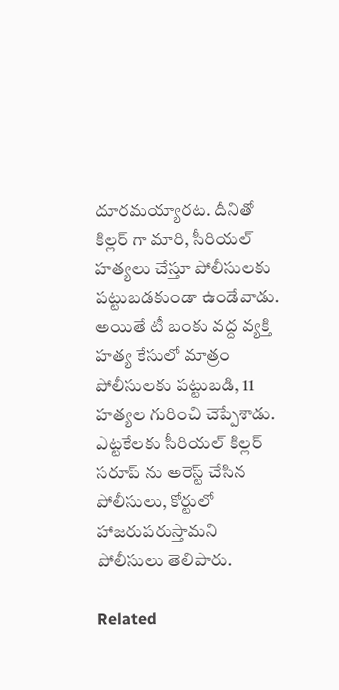దూరమయ్యారట. దీనితో కిల్లర్ గా మారి, సీరియల్ హత్యలు చేస్తూ పోలీసులకు పట్టుబడకుండా ఉండేవాడు. అయితే టీ బంకు వద్ద వ్యక్తి హత్య కేసులో మాత్రం పోలీసులకు పట్టుబడి, 11 హత్యల గురించి చెప్పేశాడు. ఎట్టకేలకు సీరియల్ కిల్లర్ సరూప్ ను అరెస్ట్ చేసిన పోలీసులు, కోర్టులో హాజరుపరుస్తామని పోలీసులు తెలిపారు.

Related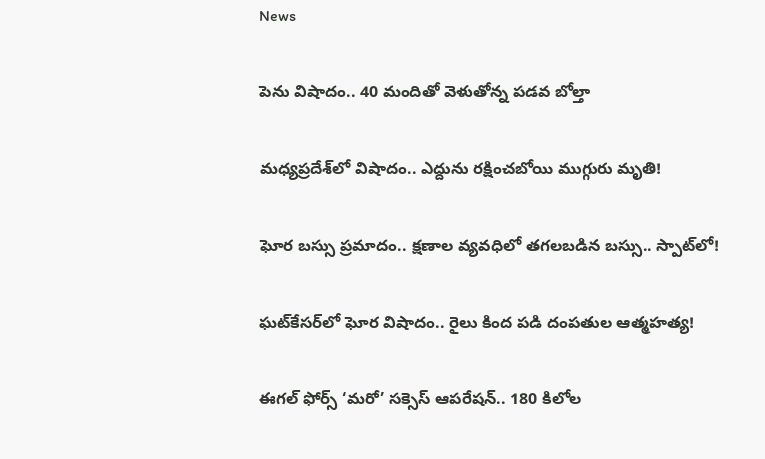News

పెను విషాదం.. 40 మందితో వెళుతోన్న ప‌డ‌వ బోల్తా

మధ్యప్రదేశ్‌లో విషాదం.. ఎద్దును రక్షించబోయి ముగ్గురు మృతి!

ఘోర బస్సు ప్రమాదం.. క్షణాల వ్యవధిలో తగలబడిన బస్సు.. స్పాట్‌లో!

ఘట్‌కేసర్‌లో ఘోర విషాదం.. రైలు కింద పడి దంపతుల ఆత్మహత్య!

ఈగల్ ఫోర్స్ ‘మరో’ సక్సెస్ ఆపరేషన్.. 180 కిలోల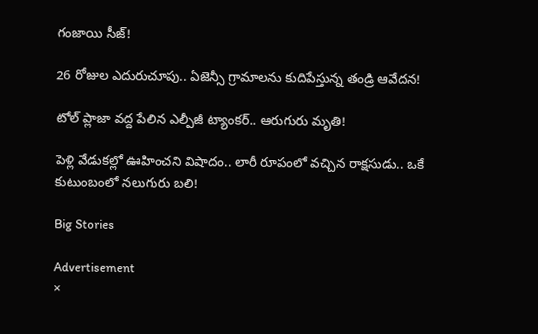గంజాయి సీజ్!

26 రోజుల ఎదురుచూపు.. ఏజెన్సీ గ్రామాలను కుదిపేస్తున్న తండ్రి ఆవేదన!

టోల్ ప్లాజా వద్ద పేలిన ఎల్పీజీ ట్యాంకర్.. ఆరుగురు మృతి!

పెళ్లి వేడుకల్లో ఊహించని విషాదం.. లారీ రూపంలో వచ్చిన రాక్షసుడు.. ఒకే కుటుంబంలో నలుగురు బలి!

Big Stories

Advertisement
×